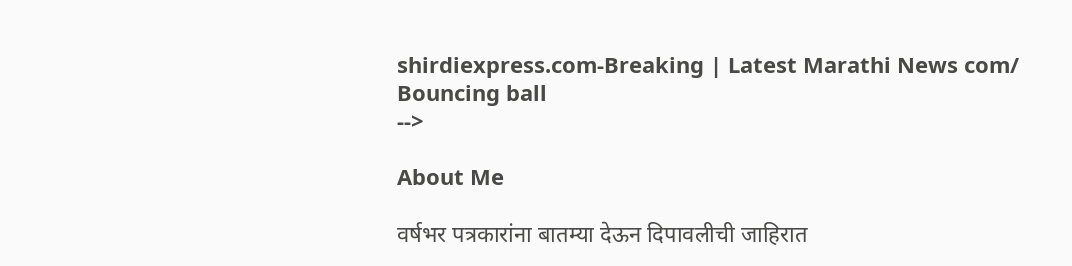shirdiexpress.com-Breaking | Latest Marathi News com/
Bouncing ball
-->

About Me

वर्षभर पत्रकारांना बातम्या देऊन दिपावलीची जाहिरात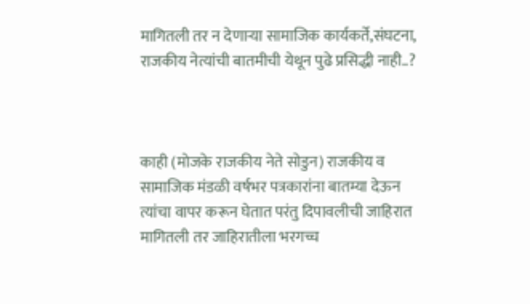मागितली तर न देणाऱ्या सामाजिक कार्यकर्ते,संघटना, राजकीय नेत्यांची बातमीची येथून पुढे प्रसिद्धी नाही..?



काही (मोजके राजकीय नेते सोडुन) राजकीय व सामाजिक मंडळी वर्षभर पत्रकारांना बातम्या देऊन त्यांचा वापर करून घेतात परंतु दिपावलीची जाहिरात मागितली तर जाहिरातीला भरगच्च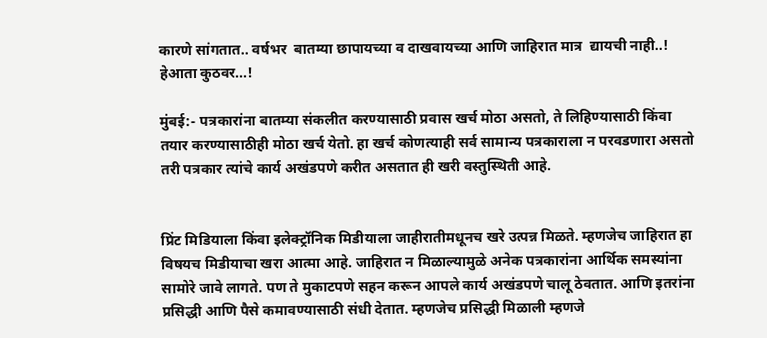कारणे सांगतात.. वर्षभर  बातम्या छापायच्या व दाखवायच्या आणि जाहिरात मात्र  द्यायची नाही..! हेआता कुठवर...!

मुंबई:- पत्रकारांना बातम्या संकलीत करण्यासाठी प्रवास खर्च मोठा असतो, ते लिहिण्यासाठी किंवा तयार करण्यासाठीही मोठा खर्च येतो. हा खर्च कोणत्याही सर्व सामान्य पत्रकाराला न परवडणारा असतो तरी पत्रकार त्यांचे कार्य अखंडपणे करीत असतात ही खरी वस्तुस्थिती आहे.


प्रिंट मिडियाला किंवा इलेक्ट्रॉनिक मिडीयाला जाहीरातीमधूनच खरे उत्पन्न मिळते. म्हणजेच जाहिरात हा विषयच मिडीयाचा खरा आत्मा आहे. जाहिरात न मिळाल्यामुळे अनेक पत्रकारांना आर्थिक समस्यांना सामोरे जावे लागते. पण ते मुकाटपणे सहन करून आपले कार्य अखंडपणे चालू ठेवतात. आणि इतरांना प्रसिद्धी आणि पैसे कमावण्यासाठी संधी देतात. म्हणजेच प्रसिद्धी मिळाली म्हणजे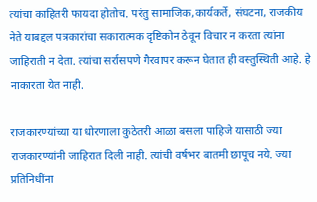त्यांचा काहितरी फायदा होतोच. परंतु सामाजिक,कार्यकर्ते, संघटना, राजकीय नेते याबद्दल पत्रकारांचा सकारात्मक दृष्टिकोन ठेवून विचार न करता त्यांना जाहिराती न देता. त्यांचा सर्रासपणे गैरवापर करून घेतात ही वस्तुस्थिती आहे. हे नाकारता येत नाही.

राजकारण्यांच्या या धोरणाला कुठेतरी आळा बसला पाहिजे यासाठी ज्या राजकारण्यांनी जाहिरात दिली नाही. त्यांची वर्षभर बातमी छापूच नये. ज्या प्रतिनिधींना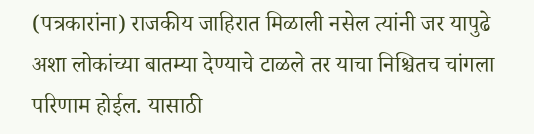(पत्रकारांना) राजकीय जाहिरात मिळाली नसेल त्यांनी जर यापुढे अशा लोकांच्या बातम्या देण्याचे टाळले तर याचा निश्चितच चांगला परिणाम होईल. यासाठी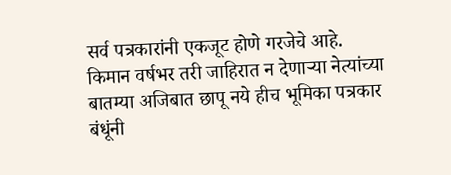सर्व पत्रकारांनी एकजूट होणे गरजेचे आहे. किमान वर्षभर तरी जाहिरात न देणाऱ्या नेत्यांच्या बातम्या अजिबात छापू नये हीच भूमिका पत्रकार बंधूंनी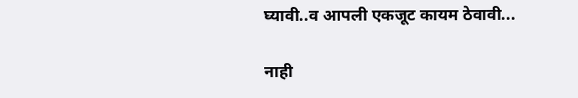घ्यावी..व आपली एकजूट कायम ठेवावी...

नाही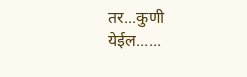तर...कुणी येईल......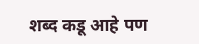शब्द कडू आहे पण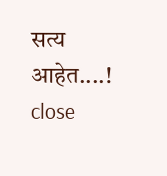सत्य आहेत....!
close